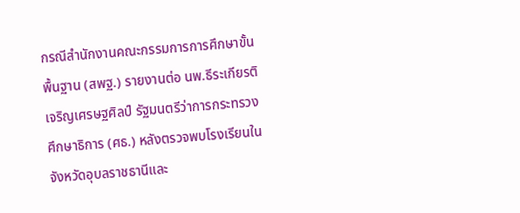กรณีสำนักงานคณะกรรมการการศึกษาขั้นพื้นฐาน (สพฐ.) รายงานต่อ นพ.ธีระเกียรติ เจริญเศรษฐศิลป์ รัฐมนตรีว่าการกระทรวงศึกษาธิการ (ศธ.) หลังตรวจพบโรงเรียนในจังหวัดอุบลราชธานีและ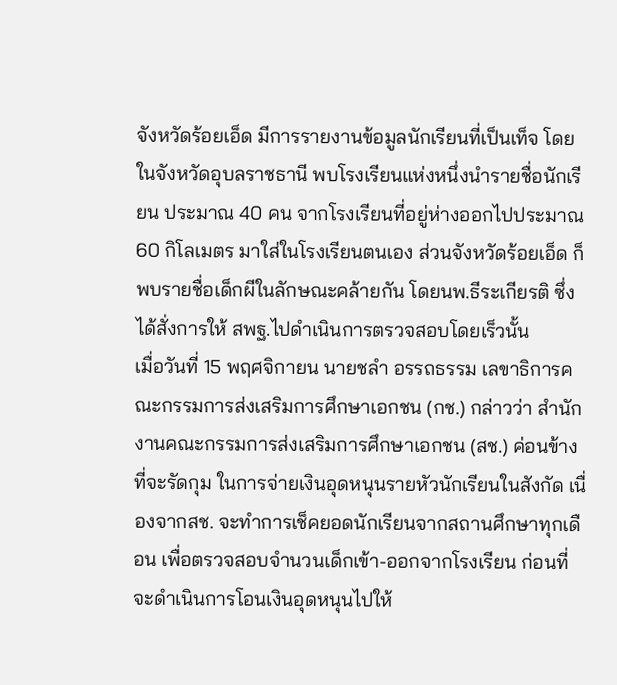จังหวัดร้อยเอ็ด มีการรายงานข้อมูลนักเรียนที่เป็นเท็จ โดยในจังหวัดอุบลราชธานี พบโรงเรียนแห่งหนึ่งนำรายชื่อนักเรียน ประมาณ 40 คน จากโรงเรียนที่อยู่ห่างออกไปประมาณ 60 กิโลเมตร มาใส่ในโรงเรียนตนเอง ส่วนจังหวัดร้อยเอ็ด ก็พบรายชื่อเด็กผีในลักษณะคล้ายกัน โดยนพ.ธีระเกียรติ ซึ่งได้สั่งการให้ สพฐ.ไปดำเนินการตรวจสอบโดยเร็วนั้น
เมื่อวันที่ 15 พฤศจิกายน นายชลำ อรรถธรรม เลขาธิการคณะกรรมการส่งเสริมการศึกษาเอกชน (กช.) กล่าวว่า สำนักงานคณะกรรมการส่งเสริมการศึกษาเอกชน (สช.) ค่อนข้างที่จะรัดกุม ในการจ่ายเงินอุดหนุนรายหัวนักเรียนในสังกัด เนื่องจากสช. จะทำการเช็คยอดนักเรียนจากสถานศึกษาทุกเดือน เพื่อตรวจสอบจำนวนเด็กเข้า-ออกจากโรงเรียน ก่อนที่จะดำเนินการโอนเงินอุดหนุนไปให้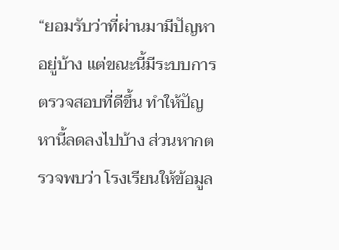“ยอมรับว่าที่ผ่านมามีปัญหาอยู่บ้าง แต่ขณะนี้มีระบบการตรวจสอบที่ดีขึ้น ทำให้ปัญหานี้ลดลงไปบ้าง ส่วนหากตรวจพบว่า โรงเรียนให้ข้อมูล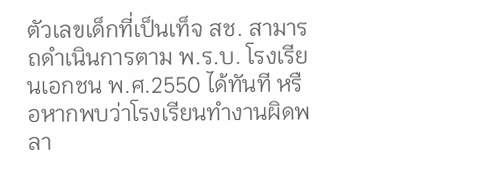ตัวเลขเด็กที่เป็นเท็จ สช. สามารถดำเนินการตาม พ.ร.บ. โรงเรียนเอกชน พ.ศ.2550 ได้ทันที หรือหากพบว่าโรงเรียนทำงานผิดพลา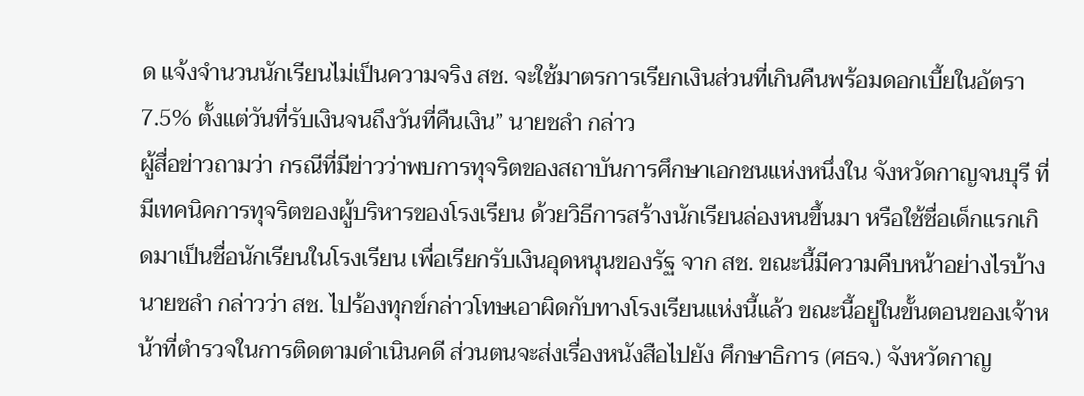ด แจ้งจำนวนนักเรียนไม่เป็นความจริง สช. จะใช้มาตรการเรียกเงินส่วนที่เกินคืนพร้อมดอกเบี้ยในอัตรา 7.5% ตั้งแต่วันที่รับเงินจนถึงวันที่คืนเงิน” นายชลำ กล่าว
ผู้สื่อข่าวถามว่า กรณีที่มีข่าวว่าพบการทุจริตของสถาบันการศึกษาเอกชนแห่งหนึ่งใน จังหวัดกาญจนบุรี ที่มีเทคนิคการทุจริตของผู้บริหารของโรงเรียน ด้วยวิธีการสร้างนักเรียนล่องหนขึ้นมา หรือใช้ชื่อเด็กแรกเกิดมาเป็นชื่อนักเรียนในโรงเรียน เพื่อเรียกรับเงินอุดหนุนของรัฐ จาก สช. ขณะนี้มีความคืบหน้าอย่างไรบ้าง นายชลำ กล่าวว่า สช. ไปร้องทุกข์กล่าวโทษเอาผิดกับทางโรงเรียนแห่งนี้แล้ว ขณะนี้อยู่ในขั้นตอนของเจ้าหน้าที่ตำรวจในการติดตามดำเนินคดี ส่วนตนจะส่งเรื่องหนังสือไปยัง ศึกษาธิการ (ศธจ.) จังหวัดกาญ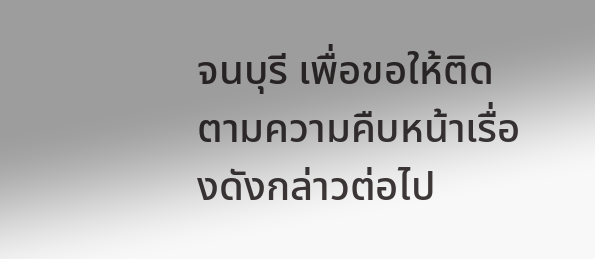จนบุรี เพื่อขอให้ติดตามความคืบหน้าเรื่องดังกล่าวต่อไป